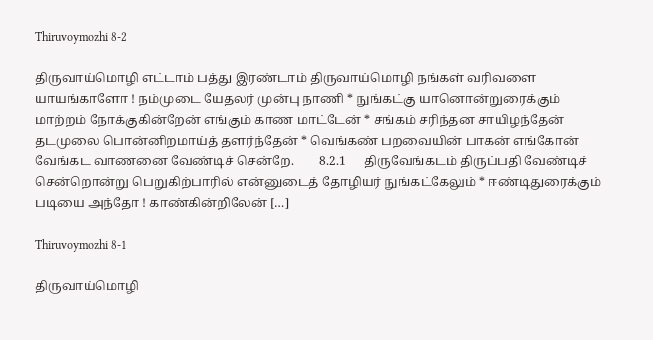Thiruvoymozhi 8-2

திருவாய்மொழி எட்டாம் பத்து இரண்டாம் திருவாய்மொழி நங்கள் வரிவளை யாயங்காளோ ! நம்முடை யேதலர் முன்பு நாணி * நுங்கட்கு யானொன்றுரைக்கும் மாற்றம் நோக்குகின்றேன் எங்கும் காண மாட்டேன் * சங்கம் சரிந்தன சாயிழந்தேன் தடமுலை பொன்னிறமாய்த் தளர்ந்தேன் * வெங்கண் பறவையின் பாகன் எங்கோன் வேங்கட வாணனை வேண்டிச் சென்றே.        8.2.1      திருவேங்கடம் திருப்பதி வேண்டிச் சென்றொன்று பெறுகிற்பாரில் என்னுடைத் தோழியர் நுங்கட்கேலும் * ஈண்டிதுரைக்கும் படியை அந்தோ ! காண்கின்றிலேன் […]

Thiruvoymozhi 8-1

திருவாய்மொழி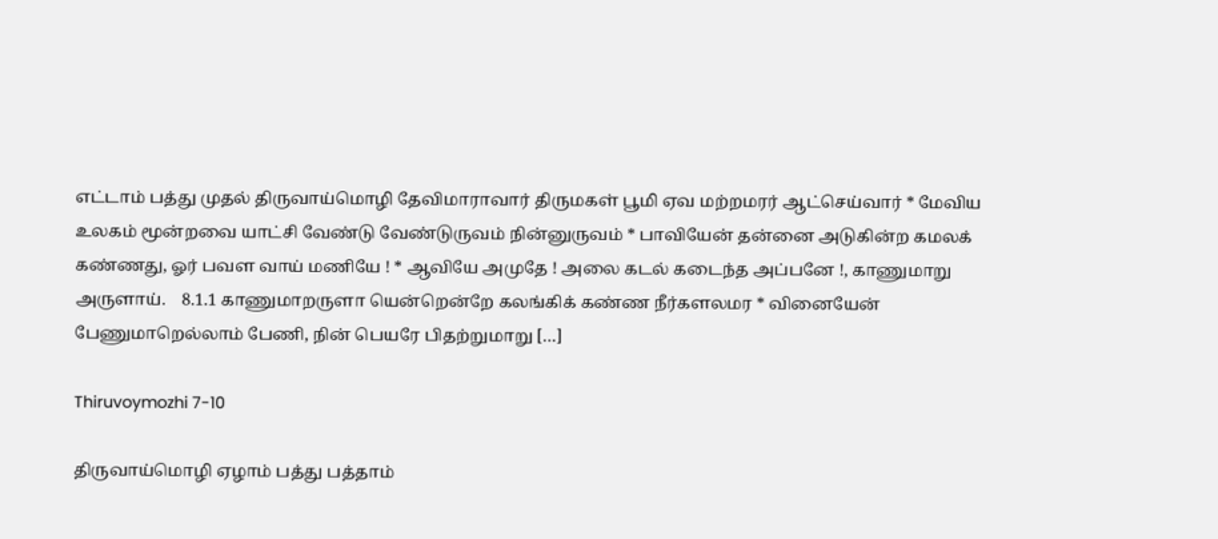எட்டாம் பத்து முதல் திருவாய்மொழி தேவிமாராவார் திருமகள் பூமி ஏவ மற்றமரர் ஆட்செய்வார் * மேவிய உலகம் மூன்றவை யாட்சி வேண்டு வேண்டுருவம் நின்னுருவம் * பாவியேன் தன்னை அடுகின்ற கமலக் கண்ணது, ஓர் பவள வாய் மணியே ! * ஆவியே அமுதே ! அலை கடல் கடைந்த அப்பனே !, காணுமாறு அருளாய்.    8.1.1 காணுமாறருளா யென்றென்றே கலங்கிக் கண்ண நீர்களலமர * வினையேன் பேணுமாறெல்லாம் பேணி, நின் பெயரே பிதற்றுமாறு […]

Thiruvoymozhi 7-10

திருவாய்மொழி ஏழாம் பத்து பத்தாம்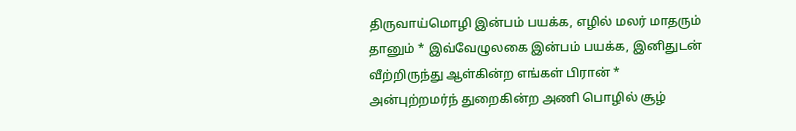திருவாய்மொழி இன்பம் பயக்க, எழில் மலர் மாதரும் தானும் * இவ்வேழுலகை இன்பம் பயக்க, இனிதுடன் வீற்றிருந்து ஆள்கின்ற எங்கள் பிரான் * அன்புற்றமர்ந் துறைகின்ற அணி பொழில் சூழ்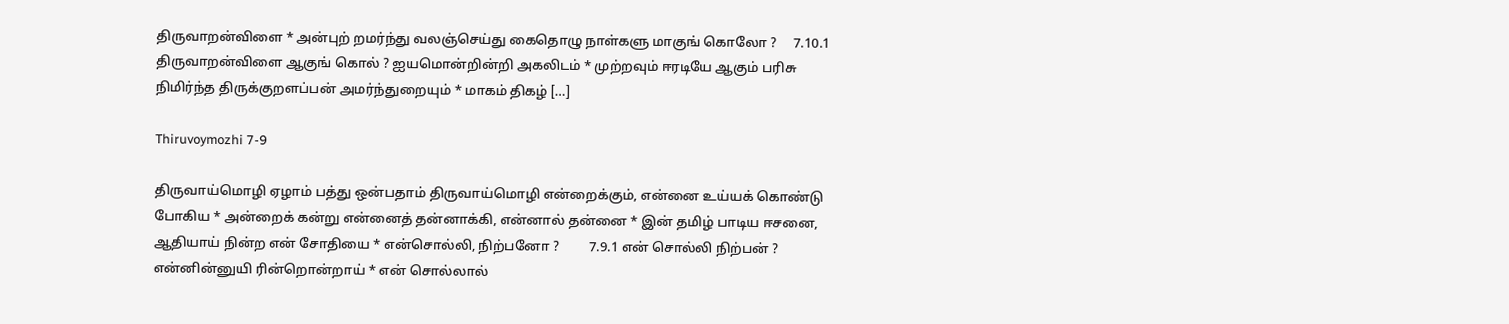திருவாறன்விளை * அன்புற் றமர்ந்து வலஞ்செய்து கைதொழு நாள்களு மாகுங் கொலோ ?     7.10.1    திருவாறன்விளை ஆகுங் கொல் ? ஐயமொன்றின்றி அகலிடம் * முற்றவும் ஈரடியே ஆகும் பரிசு நிமிர்ந்த திருக்குறளப்பன் அமர்ந்துறையும் * மாகம் திகழ் […]

Thiruvoymozhi 7-9

திருவாய்மொழி ஏழாம் பத்து ஒன்பதாம் திருவாய்மொழி என்றைக்கும், என்னை உய்யக் கொண்டு போகிய * அன்றைக் கன்று என்னைத் தன்னாக்கி, என்னால் தன்னை * இன் தமிழ் பாடிய ஈசனை, ஆதியாய் நின்ற என் சோதியை * என்சொல்லி, நிற்பனோ ?         7.9.1 என் சொல்லி நிற்பன் ? என்னின்னுயி ரின்றொன்றாய் * என் சொல்லால்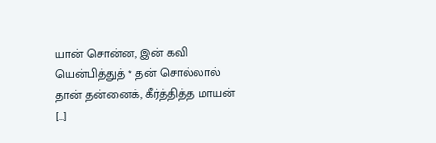யான் சொன்ன, இன் கவி யென்பித்துத் * தன் சொல்லால் தான் தன்னைக், கீர்த்தித்த மாயன் […]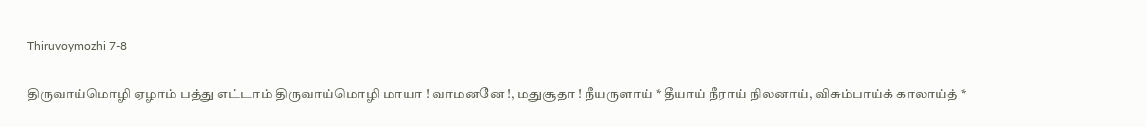Thiruvoymozhi 7-8

திருவாய்மொழி ஏழாம் பத்து எட்டாம் திருவாய்மொழி மாயா ! வாமனனே !, மதுசூதா ! நீயருளாய் * தீயாய் நீராய் நிலனாய், விசும்பாய்க் காலாய்த் *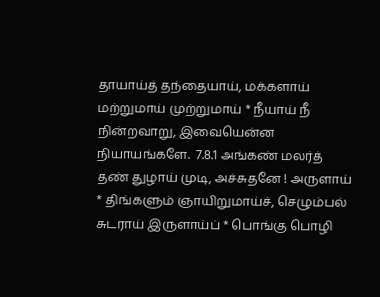தாயாய்த் தந்தையாய், மக்களாய் மற்றுமாய் முற்றுமாய் * நீயாய் நீ நின்றவாறு, இவையென்ன நியாயங்களே.  7.8.1 அங்கண் மலர்த் தண் துழாய் முடி, அச்சுதனே ! அருளாய் * திங்களும் ஞாயிறுமாய்ச், செழும்பல் சுடராய் இருளாய்ப் * பொங்கு பொழி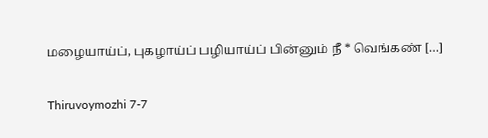மழையாய்ப், புகழாய்ப் பழியாய்ப் பின்னும் நீ * வெங்கண் […]

Thiruvoymozhi 7-7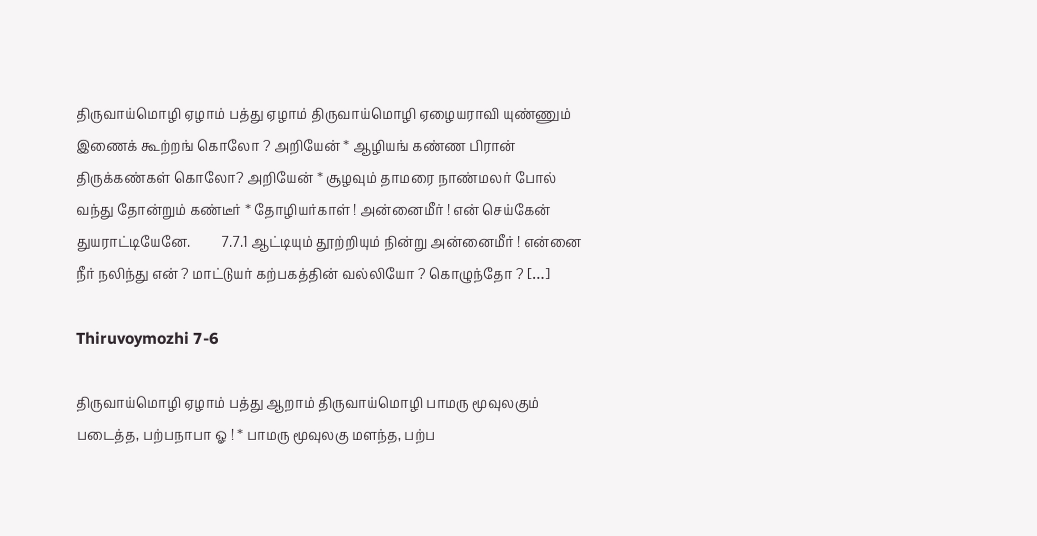திருவாய்மொழி ஏழாம் பத்து ஏழாம் திருவாய்மொழி ஏழையராவி யுண்ணும் இணைக் கூற்றங் கொலோ ? அறியேன் * ஆழியங் கண்ண பிரான் திருக்கண்கள் கொலோ? அறியேன் * சூழவும் தாமரை நாண்மலர் போல் வந்து தோன்றும் கண்டீர் * தோழியர்காள் ! அன்னைமீர் ! என் செய்கேன் துயராட்டியேனே.         7.7.1 ஆட்டியும் தூற்றியும் நின்று அன்னைமீர் ! என்னை நீர் நலிந்து என் ? மாட்டுயர் கற்பகத்தின் வல்லியோ ? கொழுந்தோ ? […]

Thiruvoymozhi 7-6

திருவாய்மொழி ஏழாம் பத்து ஆறாம் திருவாய்மொழி பாமரு மூவுலகும் படைத்த, பற்பநாபா ஓ ! * பாமரு மூவுலகு மளந்த, பற்ப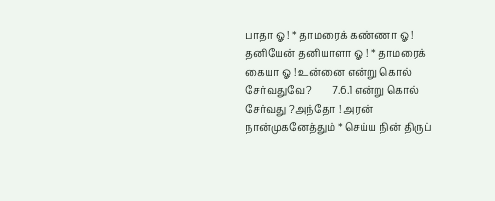பாதா ஓ ! * தாமரைக் கண்ணா ஓ ! தனியேன் தனியாளா ஓ ! * தாமரைக் கையா ஓ ! உன்னை என்று கொல் சேர்வதுவே?        7.6.1 என்று கொல் சேர்வது ?அந்தோ ! அரன் நான்முகனேத்தும் * செய்ய நின் திருப்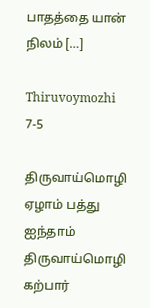பாதத்தை யான் நிலம் […]

Thiruvoymozhi 7-5

திருவாய்மொழி ஏழாம் பத்து ஐந்தாம் திருவாய்மொழி கற்பார்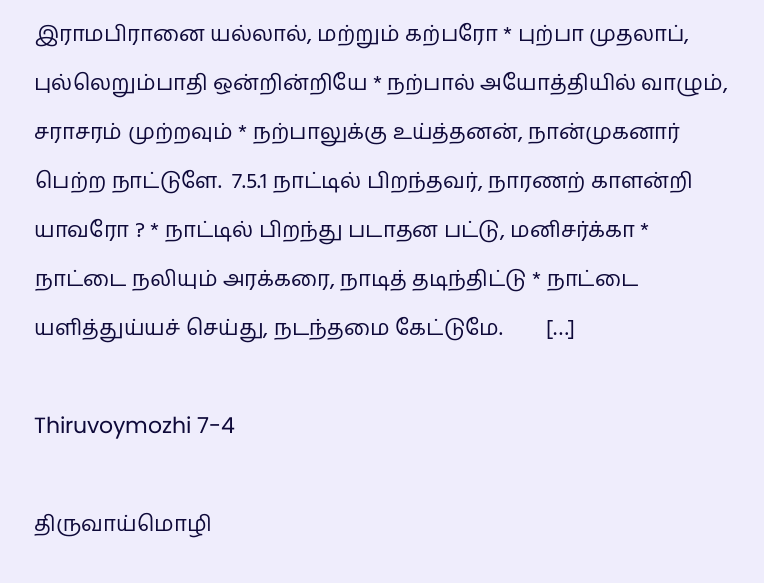இராமபிரானை யல்லால், மற்றும் கற்பரோ * புற்பா முதலாப், புல்லெறும்பாதி ஒன்றின்றியே * நற்பால் அயோத்தியில் வாழும், சராசரம் முற்றவும் * நற்பாலுக்கு உய்த்தனன், நான்முகனார் பெற்ற நாட்டுளே.  7.5.1 நாட்டில் பிறந்தவர், நாரணற் காளன்றி யாவரோ ? * நாட்டில் பிறந்து படாதன பட்டு, மனிசர்க்கா * நாட்டை நலியும் அரக்கரை, நாடித் தடிந்திட்டு * நாட்டை யளித்துய்யச் செய்து, நடந்தமை கேட்டுமே.        […]

Thiruvoymozhi 7-4

திருவாய்மொழி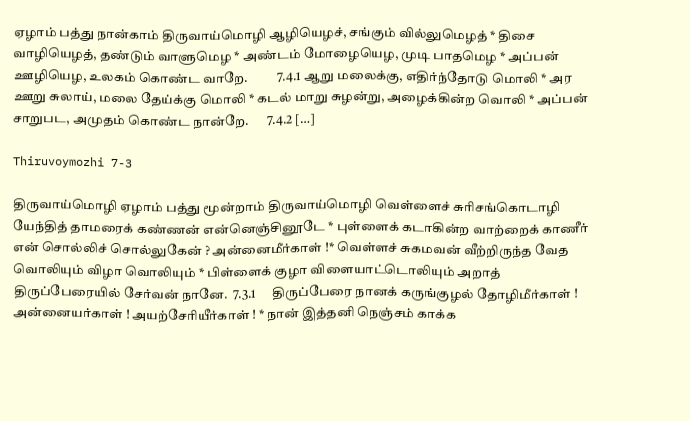ஏழாம் பத்து நான்காம் திருவாய்மொழி ஆழியெழச், சங்கும் வில்லுமெழத் * திசை வாழியெழத், தண்டும் வாளுமெழ * அண்டம் மோழையெழ, முடி பாதமெழ * அப்பன் ஊழியெழ, உலகம் கொண்ட வாறே.           7.4.1 ஆறு மலைக்கு, எதிர்ந்தோடு மொலி * அர ஊறு சுலாய், மலை தேய்க்கு மொலி * கடல் மாறு சுழன்று, அழைக்கின்ற வொலி * அப்பன் சாறுபட, அமுதம் கொண்ட நான்றே.       7.4.2 […]

Thiruvoymozhi 7-3

திருவாய்மொழி ஏழாம் பத்து மூன்றாம் திருவாய்மொழி வெள்ளைச் சுரிசங்கொடாழி யேந்தித் தாமரைக் கண்ணன் என்னெஞ்சினூடே * புள்ளைக் கடாகின்ற வாற்றைக் காணீர் என் சொல்லிச் சொல்லுகேன் ? அன்னைமீர்காள் !* வெள்ளச் சுகமவன் வீற்றிருந்த வேத வொலியும் விழா வொலியும் * பிள்ளைக் குழா விளையாட்டொலியும் அறாத் திருப்பேரையில் சேர்வன் நானே.  7.3.1      திருப்பேரை நானக் கருங்குழல் தோழிமீர்காள் ! அன்னையர்காள் ! அயற்சேரியீர்காள் ! * நான் இத்தனி நெஞ்சம் காக்க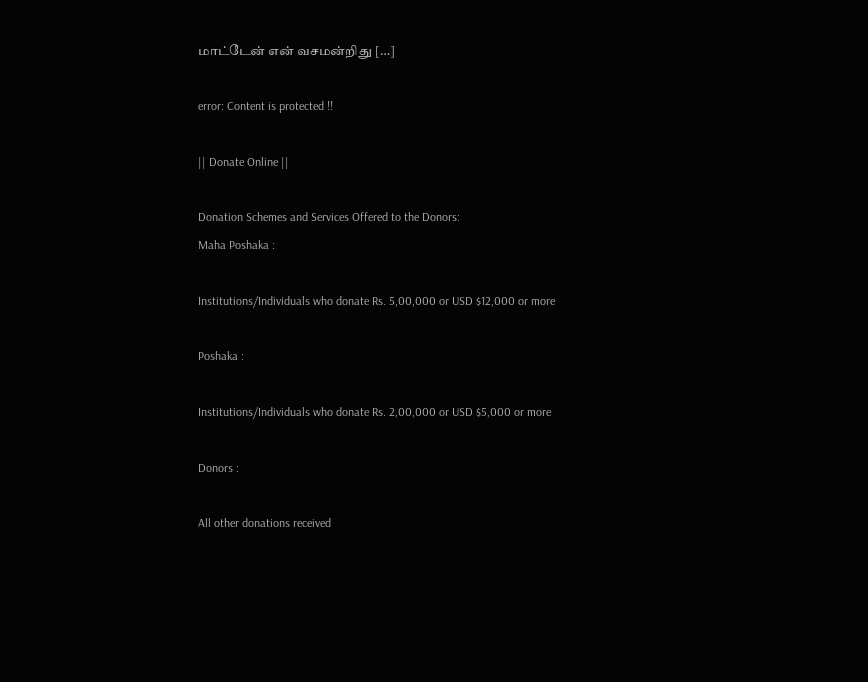மாட்டேன் என் வசமன்றிது […]

error: Content is protected !!

|| Donate Online ||

Donation Schemes and Services Offered to the Donors:
Maha Poshaka :

Institutions/Individuals who donate Rs. 5,00,000 or USD $12,000 or more

Poshaka :

Institutions/Individuals who donate Rs. 2,00,000 or USD $5,000 or more

Donors :

All other donations received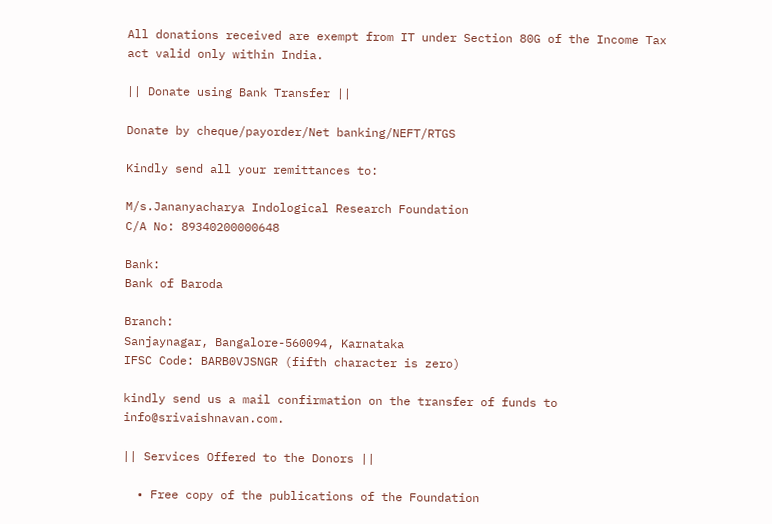All donations received are exempt from IT under Section 80G of the Income Tax act valid only within India.

|| Donate using Bank Transfer ||

Donate by cheque/payorder/Net banking/NEFT/RTGS

Kindly send all your remittances to:

M/s.Jananyacharya Indological Research Foundation
C/A No: 89340200000648

Bank:
Bank of Baroda

Branch:
Sanjaynagar, Bangalore-560094, Karnataka
IFSC Code: BARB0VJSNGR (fifth character is zero)

kindly send us a mail confirmation on the transfer of funds to info@srivaishnavan.com.

|| Services Offered to the Donors ||

  • Free copy of the publications of the Foundation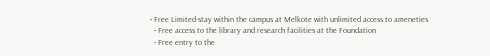• Free Limited-stay within the campus at Melkote with unlimited access to ameneties
  • Free access to the library and research facilities at the Foundation
  • Free entry to the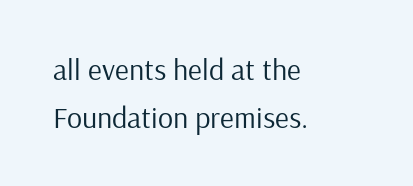all events held at the Foundation premises.